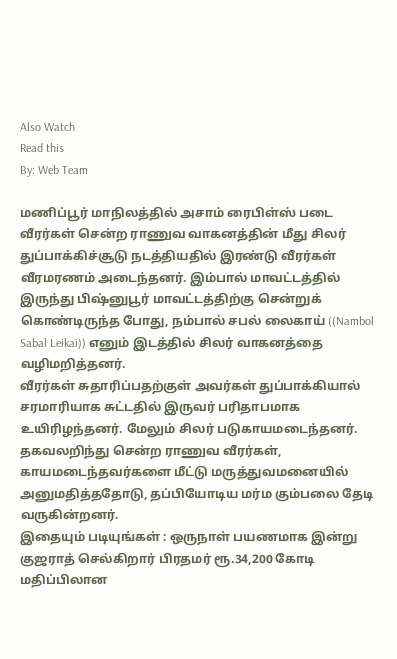Also Watch
Read this
By: Web Team

மணிப்பூர் மாநிலத்தில் அசாம் ரைபிள்ஸ் படை வீரர்கள் சென்ற ராணுவ வாகனத்தின் மீது சிலர் துப்பாக்கிச்சூடு நடத்தியதில் இரண்டு வீரர்கள் வீரமரணம் அடைந்தனர். இம்பால் மாவட்டத்தில் இருந்து பிஷ்னுபூர் மாவட்டத்திற்கு சென்றுக் கொண்டிருந்த போது, நம்பால் சபல் லைகாய் ((Nambol Sabal Leikai)) எனும் இடத்தில் சிலர் வாகனத்தை வழிமறித்தனர்.
வீரர்கள் சுதாரிப்பதற்குள் அவர்கள் துப்பாக்கியால் சரமாரியாக சுட்டதில் இருவர் பரிதாபமாக உயிரிழந்தனர். மேலும் சிலர் படுகாயமடைந்தனர். தகவலறிந்து சென்ற ராணுவ வீரர்கள், காயமடைந்தவர்களை மீட்டு மருத்துவமனையில் அனுமதித்ததோடு, தப்பியோடிய மர்ம கும்பலை தேடி வருகின்றனர்.
இதையும் படியுங்கள் : ஒருநாள் பயணமாக இன்று குஜராத் செல்கிறார் பிரதமர் ரூ.34,200 கோடி மதிப்பிலான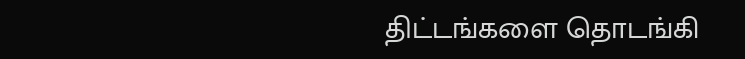திட்டங்களை தொடங்கி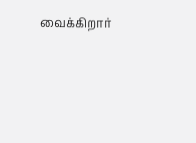வைக்கிறார்